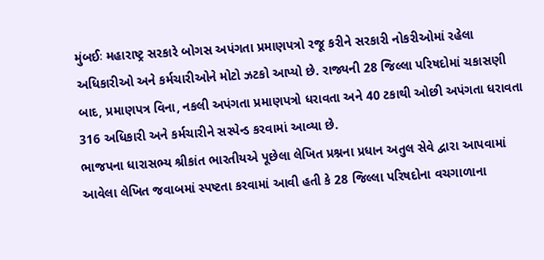મુંબઈઃ મહારાષ્ટ્ર સરકારે બોગસ અપંગતા પ્રમાણપત્રો રજૂ કરીને સરકારી નોકરીઓમાં રહેલા અધિકારીઓ અને કર્મચારીઓને મોટો ઝટકો આપ્યો છે. રાજ્યની 28 જિલ્લા પરિષદોમાં ચકાસણી બાદ, પ્રમાણપત્ર વિના, નકલી અપંગતા પ્રમાણપત્રો ધરાવતા અને 40 ટકાથી ઓછી અપંગતા ધરાવતા 316 અધિકારી અને કર્મચારીને સસ્પેન્ડ કરવામાં આવ્યા છે.
ભાજપના ધારાસભ્ય શ્રીકાંત ભારતીયએ પૂછેલા લેખિત પ્રશ્નના પ્રધાન અતુલ સેવે દ્વારા આપવામાં આવેલા લેખિત જવાબમાં સ્પષ્ટતા કરવામાં આવી હતી કે 28 જિલ્લા પરિષદોના વચગાળાના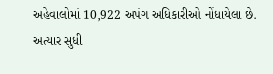અહેવાલોમાં 10,922 અપંગ અધિકારીઓ નોંધાયેલા છે.
અત્યાર સુધી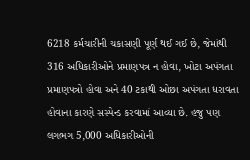6218 કર્મચારીની ચકાસણી પૂર્ણ થઈ ગઈ છે, જેમાંથી 316 અધિકારીઓને પ્રમાણપત્ર ન હોવા, ખોટા અપંગતા પ્રમાણપત્રો હોવા અને 40 ટકાથી ઓછા અપંગતા ધરાવતા હોવાના કારણે સસ્પેન્ડ કરવામાં આવ્યા છે. હજુ પણ લગભગ 5,000 અધિકારીઓની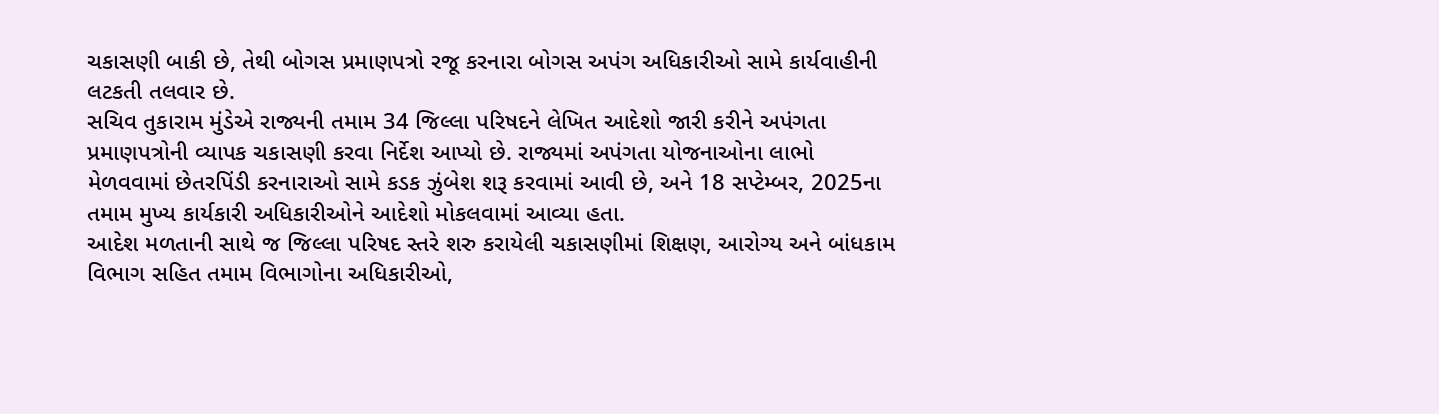ચકાસણી બાકી છે, તેથી બોગસ પ્રમાણપત્રો રજૂ કરનારા બોગસ અપંગ અધિકારીઓ સામે કાર્યવાહીની લટકતી તલવાર છે.
સચિવ તુકારામ મુંડેએ રાજ્યની તમામ 34 જિલ્લા પરિષદને લેખિત આદેશો જારી કરીને અપંગતા પ્રમાણપત્રોની વ્યાપક ચકાસણી કરવા નિર્દેશ આપ્યો છે. રાજ્યમાં અપંગતા યોજનાઓના લાભો મેળવવામાં છેતરપિંડી કરનારાઓ સામે કડક ઝુંબેશ શરૂ કરવામાં આવી છે, અને 18 સપ્ટેમ્બર, 2025ના તમામ મુખ્ય કાર્યકારી અધિકારીઓને આદેશો મોકલવામાં આવ્યા હતા.
આદેશ મળતાની સાથે જ જિલ્લા પરિષદ સ્તરે શરુ કરાયેલી ચકાસણીમાં શિક્ષણ, આરોગ્ય અને બાંધકામ વિભાગ સહિત તમામ વિભાગોના અધિકારીઓ,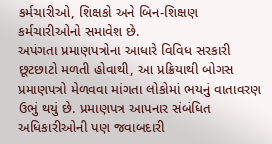કર્મચારીઓ, શિક્ષકો અને બિન-શિક્ષણ કર્મચારીઓનો સમાવેશ છે.
અપંગતા પ્રમાણપત્રોના આધારે વિવિધ સરકારી છૂટછાટો મળતી હોવાથી, આ પ્રક્રિયાથી બોગસ પ્રમાણપત્રો મેળવવા માંગતા લોકોમાં ભયનું વાતાવરણ ઉભું થયું છે. પ્રમાણપત્ર આપનાર સંબંધિત અધિકારીઓની પણ જવાબદારી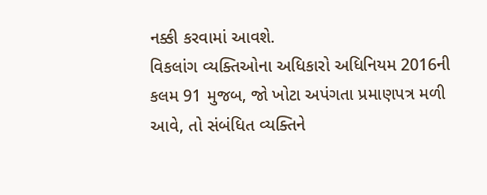નક્કી કરવામાં આવશે.
વિકલાંગ વ્યક્તિઓના અધિકારો અધિનિયમ 2016ની કલમ 91 મુજબ, જો ખોટા અપંગતા પ્રમાણપત્ર મળી આવે, તો સંબંધિત વ્યક્તિને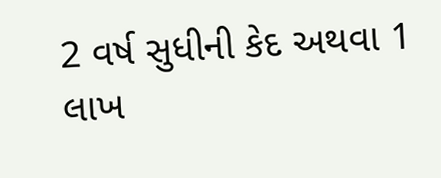2 વર્ષ સુધીની કેદ અથવા 1 લાખ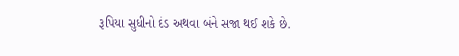રૂપિયા સુધીનો દંડ અથવા બંને સજા થઈ શકે છે.